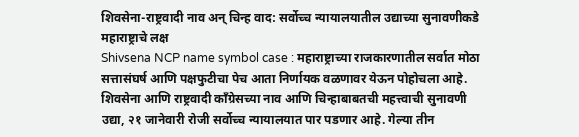शिवसेना-राष्ट्रवादी नाव अन् चिन्ह वाद: सर्वोच्च न्यायालयातील उद्याच्या सुनावणीकडे महाराष्ट्राचे लक्ष
Shivsena NCP name symbol case : महाराष्ट्राच्या राजकारणातील सर्वात मोठा सत्तासंघर्ष आणि पक्षफुटीचा पेच आता निर्णायक वळणावर येऊन पोहोचला आहे. शिवसेना आणि राष्ट्रवादी काँग्रेसच्या नाव आणि चिन्हाबाबतची महत्त्वाची सुनावणी उद्या, २१ जानेवारी रोजी सर्वोच्च न्यायालयात पार पडणार आहे. गेल्या तीन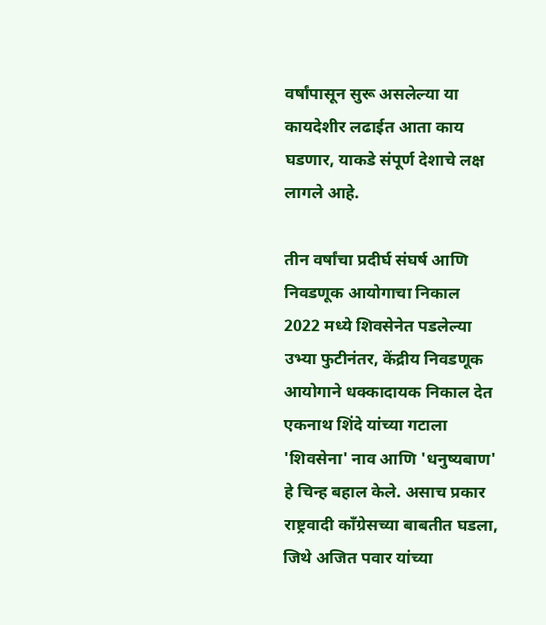वर्षांपासून सुरू असलेल्या या कायदेशीर लढाईत आता काय घडणार, याकडे संपूर्ण देशाचे लक्ष लागले आहे.

तीन वर्षांचा प्रदीर्घ संघर्ष आणि निवडणूक आयोगाचा निकाल
2022 मध्ये शिवसेनेत पडलेल्या उभ्या फुटीनंतर, केंद्रीय निवडणूक आयोगाने धक्कादायक निकाल देत एकनाथ शिंदे यांच्या गटाला 'शिवसेना' नाव आणि 'धनुष्यबाण' हे चिन्ह बहाल केले. असाच प्रकार राष्ट्रवादी काँग्रेसच्या बाबतीत घडला, जिथे अजित पवार यांच्या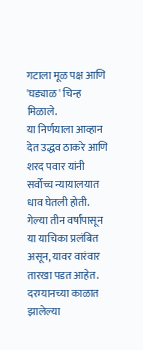गटाला मूळ पक्ष आणि 'घड्याळ' चिन्ह मिळाले.
या निर्णयाला आव्हान देत उद्धव ठाकरे आणि शरद पवार यांनी सर्वोच्च न्यायालयात धाव घेतली होती. गेल्या तीन वर्षांपासून या याचिका प्रलंबित असून, यावर वारंवार तारखा पडत आहेत. दरम्यानच्या काळात झालेल्या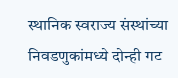स्थानिक स्वराज्य संस्थांच्या निवडणुकांमध्ये दोन्ही गट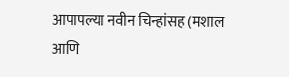आपापल्या नवीन चिन्हांसह (मशाल आणि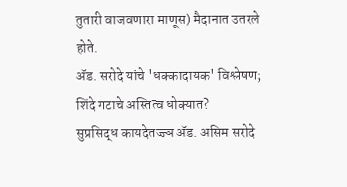तुतारी वाजवणारा माणूस) मैदानात उतरले होते.
ॲड. सरोदे यांचे 'धक्कादायक' विश्लेषण; शिंदे गटाचे अस्तित्व धोक्यात?
सुप्रसिद्ध कायदेतज्ज्ञ ॲड. असिम सरोदे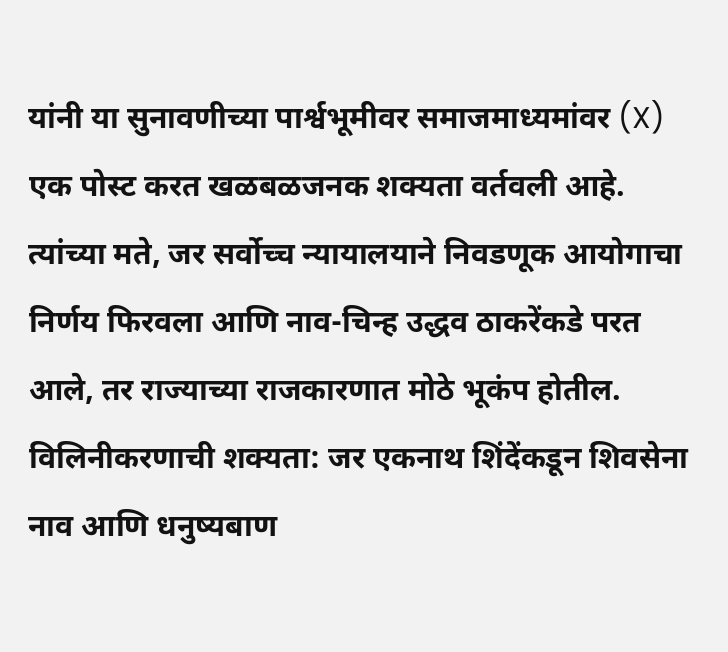यांनी या सुनावणीच्या पार्श्वभूमीवर समाजमाध्यमांवर (X) एक पोस्ट करत खळबळजनक शक्यता वर्तवली आहे. त्यांच्या मते, जर सर्वोच्च न्यायालयाने निवडणूक आयोगाचा निर्णय फिरवला आणि नाव-चिन्ह उद्धव ठाकरेंकडे परत आले, तर राज्याच्या राजकारणात मोठे भूकंप होतील.
विलिनीकरणाची शक्यता: जर एकनाथ शिंदेंकडून शिवसेना नाव आणि धनुष्यबाण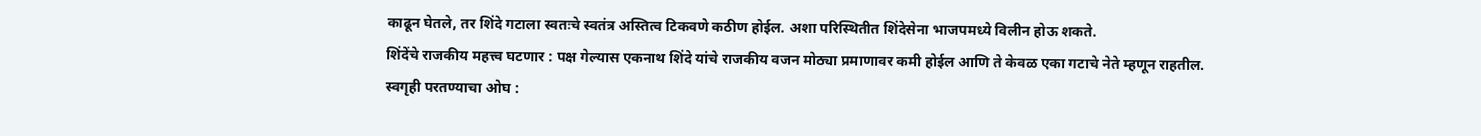काढून घेतले, तर शिंदे गटाला स्वतःचे स्वतंत्र अस्तित्व टिकवणे कठीण होईल. अशा परिस्थितीत शिंदेसेना भाजपमध्ये विलीन होऊ शकते.
शिंदेंचे राजकीय महत्त्व घटणार : पक्ष गेल्यास एकनाथ शिंदे यांचे राजकीय वजन मोठ्या प्रमाणावर कमी होईल आणि ते केवळ एका गटाचे नेते म्हणून राहतील.
स्वगृही परतण्याचा ओघ :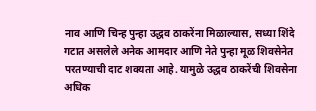नाव आणि चिन्ह पुन्हा उद्धव ठाकरेंना मिळाल्यास, सध्या शिंदे गटात असलेले अनेक आमदार आणि नेते पुन्हा मूळ शिवसेनेत परतण्याची दाट शक्यता आहे. यामुळे उद्धव ठाकरेंची शिवसेना अधिक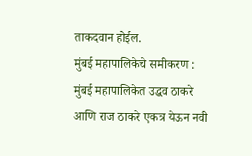ताकदवान होईल.
मुंबई महापालिकेचे समीकरण : मुंबई महापालिकेत उद्धव ठाकरे आणि राज ठाकरे एकत्र येऊन नवी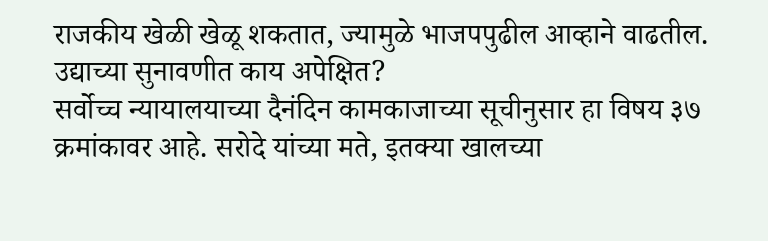राजकीय खेळी खेळू शकतात, ज्यामुळे भाजपपुढील आव्हाने वाढतील.
उद्याच्या सुनावणीत काय अपेक्षित?
सर्वोच्च न्यायालयाच्या दैनंदिन कामकाजाच्या सूचीनुसार हा विषय ३७ क्रमांकावर आहे. सरोदे यांच्या मते, इतक्या खालच्या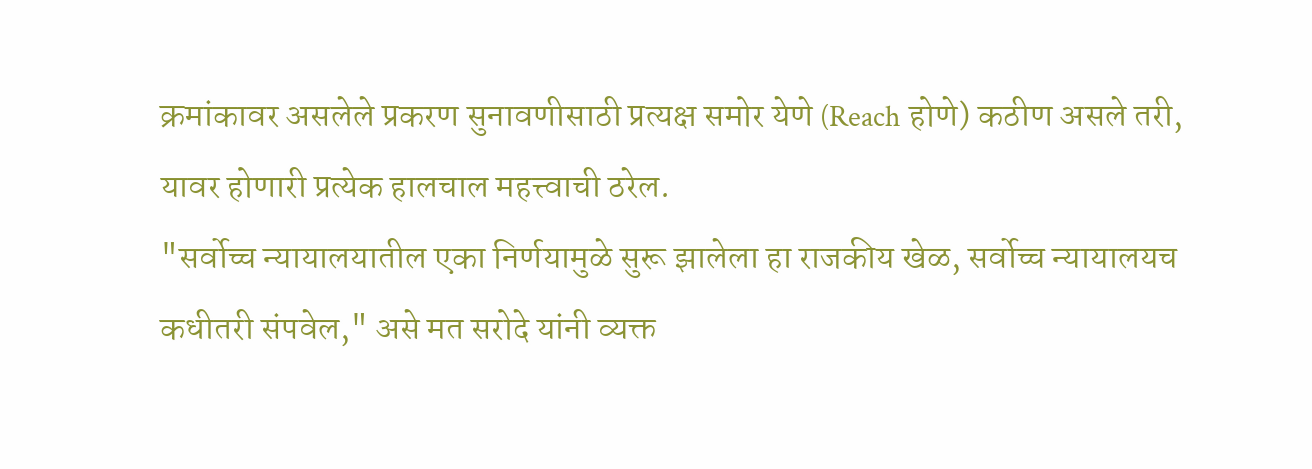क्रमांकावर असलेले प्रकरण सुनावणीसाठी प्रत्यक्ष समोर येणे (Reach होणे) कठीण असले तरी, यावर होणारी प्रत्येक हालचाल महत्त्वाची ठरेल.
"सर्वोच्च न्यायालयातील एका निर्णयामुळे सुरू झालेला हा राजकीय खेळ, सर्वोच्च न्यायालयच कधीतरी संपवेल," असे मत सरोदे यांनी व्यक्त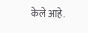केले आहे.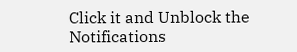Click it and Unblock the Notifications